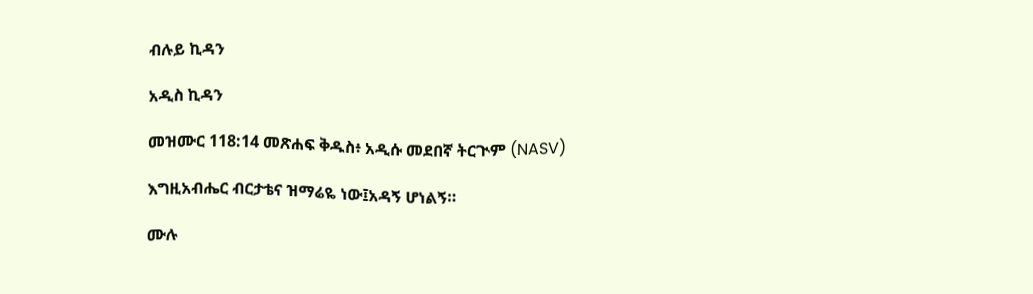ብሉይ ኪዳን

አዲስ ኪዳን

መዝሙር 118:14 መጽሐፍ ቅዱስ፥ አዲሱ መደበኛ ትርጒም (NASV)

እግዚአብሔር ብርታቴና ዝማሬዬ ነው፤አዳኝ ሆነልኝ።

ሙሉ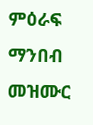ምዕራፍ ማንበብ መዝሙር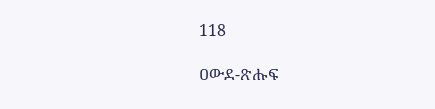118

ዐውደ-ጽሑፍ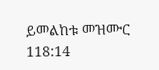ይመልከቱ መዝሙር 118:14